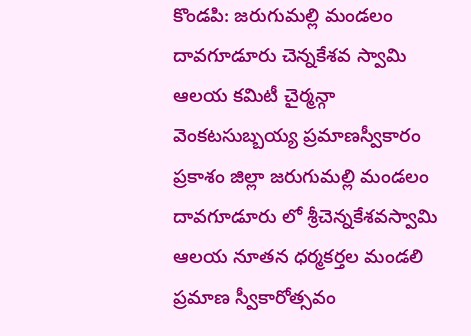కొండపి: జరుగుమల్లి మండలం దావగూడూరు చెన్నకేశవ స్వామి ఆలయ కమిటీ చైర్మన్గా వెంకటసుబ్బయ్య ప్రమాణస్వీకారం
ప్రకాశం జిల్లా జరుగుమల్లి మండలం దావగూడూరు లో శ్రీచెన్నకేశవస్వామి ఆలయ నూతన ధర్మకర్తల మండలి ప్రమాణ స్వీకారోత్సవం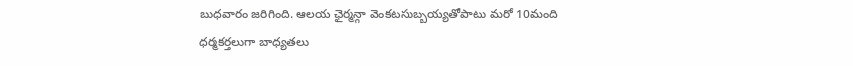బుధవారం జరిగింది. ఆలయ ఛైర్మన్గా వెంకటసుబ్బయ్యతోపాటు మరో 10మంది ధర్మకర్తలుగా బాధ్యతలు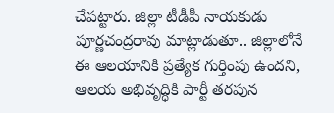చేపట్టారు. జిల్లా టీడీపీ నాయకుడు పూర్ణచంద్రరావు మాట్లాడుతూ.. జిల్లాలోనే ఈ ఆలయానికి ప్రత్యేక గుర్తింపు ఉందని, ఆలయ అభివృద్ధికి పార్టీ తరపున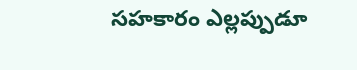సహకారం ఎల్లప్పుడూ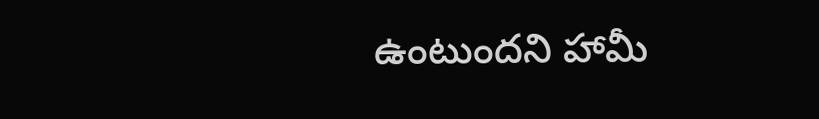ఉంటుందని హామీ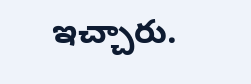ఇచ్చారు.